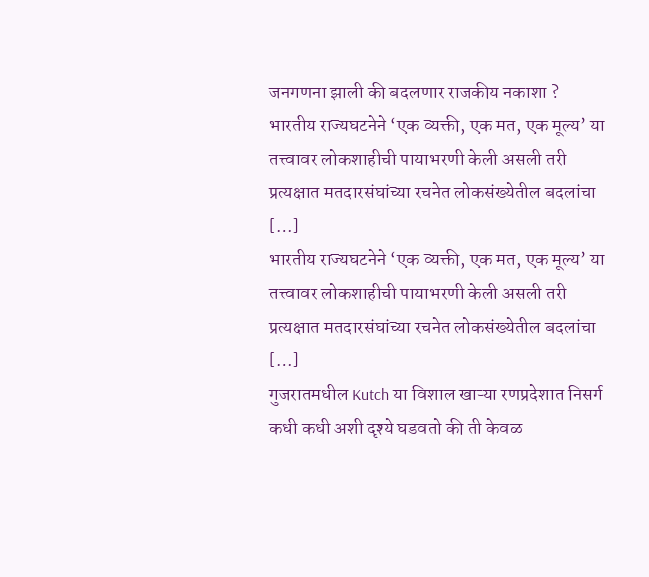जनगणना झाली की बदलणार राजकीय नकाशा ?
भारतीय राज्यघटनेने ‘एक व्यक्ती, एक मत, एक मूल्य’ या तत्त्वावर लोकशाहीची पायाभरणी केली असली तरी प्रत्यक्षात मतदारसंघांच्या रचनेत लोकसंख्येतील बदलांचा […]
भारतीय राज्यघटनेने ‘एक व्यक्ती, एक मत, एक मूल्य’ या तत्त्वावर लोकशाहीची पायाभरणी केली असली तरी प्रत्यक्षात मतदारसंघांच्या रचनेत लोकसंख्येतील बदलांचा […]
गुजरातमधील Kutch या विशाल खाऱ्या रणप्रदेशात निसर्ग कधी कधी अशी दृश्ये घडवतो की ती केवळ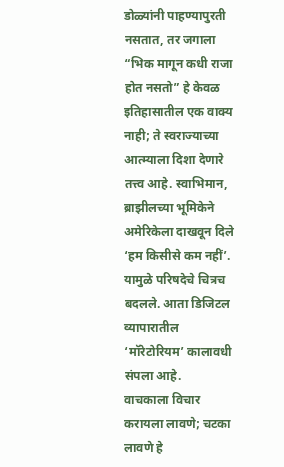डोळ्यांनी पाहण्यापुरती नसतात, तर जगाला
“भिक मागून कधी राजा होत नसतो” हे केवळ इतिहासातील एक वाक्य नाही; ते स्वराज्याच्या आत्म्याला दिशा देणारे तत्त्व आहे. स्वाभिमान,
ब्राझीलच्या भूमिकेने अमेरिकेला दाखवून दिले ‘हम किसीसे कम नहीं’. यामुळे परिषदेचे चित्रच बदलले. आता डिजिटल व्यापारातील ‘मॉरेटोरियम’ कालावधी संपला आहे.
वाचकाला विचार करायला लावणे; चटका लावणे हे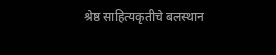श्रेष्ठ साहित्यकृतीचे बलस्थान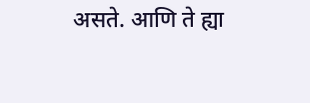असते. आणि ते ह्या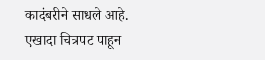कादंबरीने साधले आहे. एखादा चित्रपट पाहून